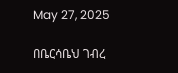May 27, 2025

በቤርሳቤህ ገብረ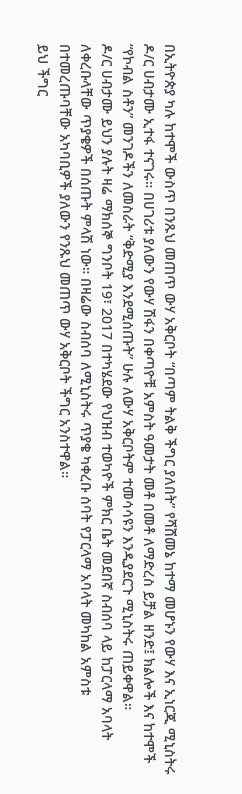በኢትዮጵያ ካሉ ከተሞች ውስጥ በንጹህ መጠጥ ውሃ አቅርቦት “በጣም ትልቅ ችግር ያለበት” የሻሸመኔ ከተማ መሆኑን የውሃ እና ኢነርጂ ሚኒስትሩ ዶ/ር ሀብታሙ ኢተፋ ተናገሩ። በሀገሪቱ ያለውን የውሃ ሽፋን በቀጣዮቹ አምስት ዓመታት መቶ በመቶ ለማድረስ ይቻል ዘንድ፤ ክልሎች እና ከተሞች “የኮብል ስቶን” መንገዶችን ለመስራት “ቅድሚያ እንደሚሰጡት” ሁሉ ለውሃ አቅርቦትም ተመሳሳዩን እንዲያደርጉ ሚኒስትሩ ጠይቀዋል።
ዶ/ር ሀብታሙ ይህን ያሉት ዛሬ ማክሰኞ ግንቦት 19፣ 2017 በተካሄደው የህዝብ ተወካዮች ምክር ቤት መደበኛ ስብሰባ ላይ ከፓርላማ አባላት ለቀረቡላቸው ጥያቄዎች በሰጡት ምላሽ ነው። በዛሬው ስብሰባ ለሚኒስትሩ ጥያቄ ካቀረቡ ሰባት የፓርላማ አባላት መካከል አምስቱ በተመረጡባቸው አካባቢዎች ያለውን የንጹህ መጠጥ ውሃ አቅርቦት ችግር አንስተዋል።
ይህ ችግር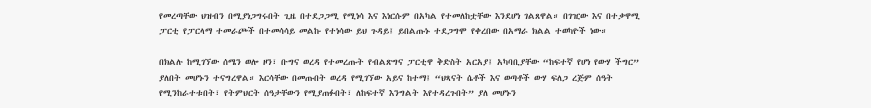የመረጣቸው ህዝብን በሚያነጋግሩበት ጊዜ በተደጋጋሚ የሚነሳ እና እነርሱም በአካል የተመለከቷቸው እንደሆነ ገልጸዋል። በገዢው እና በተቃዋሚ ፓርቲ የፓርላማ ተመራጮች በተመሳሳይ መልኩ የተነሳው ይህ ጉዳይ፤ ይበልጡኑ ተደጋግሞ የቀረበው በአማራ ክልል ተወካዮች ነው።

በክልሉ ከሚገኘው ሰሜን ወሎ ዞን፣ ቡግና ወረዳ የተመረጡት የብልጽግና ፓርቲዋ ቅድስት አርአያ፤ አካባቢያቸው “ከፍተኛ የሆነ የውሃ ችግር” ያለበት መሆኑን ተናግረዋል። እርሳቸው በመጡበት ወረዳ የሚገኘው አይና ከተማ፤ “ህጻናት ሴቶች እና ወጣቶች ውሃ ፍለጋ ረጅም ሰዓት የሚንከራተቱበት፣ የትምህርት ሰዓታቸውን የሚያጠፉበት፣ ለከፍተኛ እንግልት እየተዳረጉበት” ያለ መሆኑን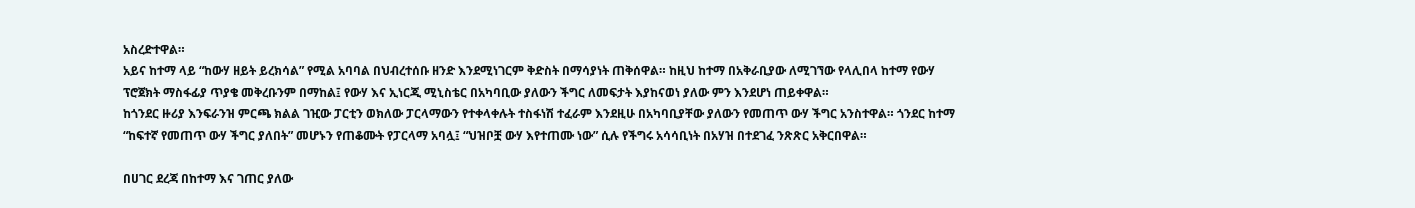አስረድተዋል።
አይና ከተማ ላይ “ከውሃ ዘይት ይረክሳል” የሚል አባባል በህብረተሰቡ ዘንድ እንደሚነገርም ቅድስት በማሳያነት ጠቅሰዋል። ከዚህ ከተማ በአቅራቢያው ለሚገኘው የላሊበላ ከተማ የውሃ ፕሮጀክት ማስፋፊያ ጥያቄ መቅረቡንም በማከል፤ የውሃ እና ኢነርጂ ሚኒስቴር በአካባቢው ያለውን ችግር ለመፍታት እያከናወነ ያለው ምን እንደሆነ ጠይቀዋል።
ከጎንደር ዙሪያ እንፍራንዝ ምርጫ ክልል ገዢው ፓርቲን ወክለው ፓርላማውን የተቀላቀሉት ተስፋነሽ ተፈራም እንደዚሁ በአካባቢያቸው ያለውን የመጠጥ ውሃ ችግር አንስተዋል። ጎንደር ከተማ “ከፍተኛ የመጠጥ ውሃ ችግር ያለበት” መሆኑን የጠቆሙት የፓርላማ አባሏ፤ “ህዝቦቿ ውሃ እየተጠሙ ነው” ሲሉ የችግሩ አሳሳቢነት በአሃዝ በተደገፈ ንጽጽር አቅርበዋል።

በሀገር ደረጃ በከተማ እና ገጠር ያለው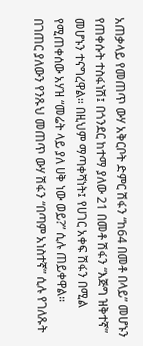አጠቃላይ የመጠጥ ውሃ አቅርቦት ድምር ሽፋን “ከ64 በመቶ በላይ” መሆኑን የጠቀሱት ተስፋነሽ፤ በጎንደር ከተማ ያለው 21 በመቶ ሽፋን “እጅግ ዝቅተኛ” መሆኑን ተናግረዋል። በዚህም ማጣቀሻነት፤ የሀገር አቀፍ ሽፋን በሚል የሚጠቀሰው አሃዝ “መሬት ላይ ያለ ሀቅ ነው ወይ?” ሲሉ ጠይቀዋል።
በገጠር ያለውን የንጹህ መጠጥ ውሃ ሽፋን “በጣም አነስተኛ” ሲሉ የገለጹት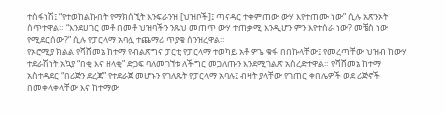ተስፋነሽ፤ “የተወከልኩበት የማክሰኚት እንፍራንዝ [ህዝቦች]፤ ጣናዳር ተቀምጠው ውሃ እየተጠሙ ነው” ሲሉ አጽንኦት ሰጥተዋል። “እንደሀገር መቶ በመቶ ህዝባችን ንጹህ መጠጥ ውሃ ተጠቃሚ እንዲሆን ምን እየተሰራ ነው? መቼስ ነው የሚደርሰው?” ሲሉ የፓርላማ አባሏ ተጨማሪ ጥያቄ ሰንዝረዋል።
የኦሮሚያ ክልል የሻሸመኔ ከተማ የብልጽግና ፓርቲ የፓርላማ ተወካይ አቶ ዎጌ ቁፋ በበኩላቸው፤ የመረጣቸው ህዝብ ከውሃ ተደራሽነት አኳያ “በቂ እና ዘላቂ” ድጋፍ ባለመገኘቱ ለችግር መጋለጡን እንደሚገልጽ አስረድተዋል። የሻሸመኔ ከተማ አስተዳደር “በሪጅን ደረጃ” የተደራጀ መሆኑን የገለጹት የፓርላማ አባሉ፤ ብዛት ያላቸው የገጠር ቀበሌዎች ወደ ሪጅኖች በመቀላቀላቸው እና ከተማው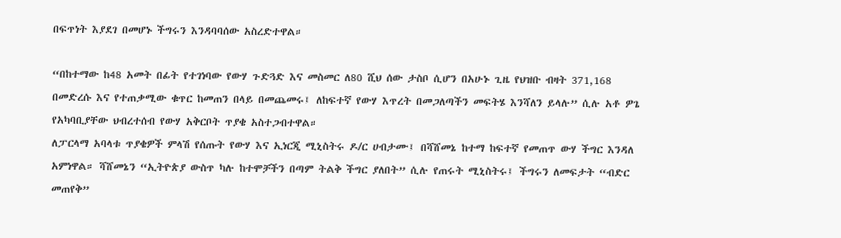በፍጥነት እያደገ በመሆኑ ችግሩን እንዳባባሰው አስረድተዋል።

“በከተማው ከ48 አመት በፊት የተገነባው የውሃ ጉድጓድ እና መስመር ለ80 ሺህ ሰው ታስቦ ሲሆን በአሁኑ ጊዜ የህዝቡ ብዛት 371,168 በመድረሱ እና የተጠቃሚው ቁጥር ከመጠን በላይ በመጨመሩ፤ ለከፍተኛ የውሃ እጥረት በመጋለጣችን መፍትሄ እንሻለን ይላሉ” ሲሉ አቶ ዎጌ የአካባቢያቸው ህብረተሰብ የውሃ አቅርቦት ጥያቄ አስተጋብተዋል።
ለፓርላማ አባላቱ ጥያቄዎች ምላሽ የሰጡት የውሃ እና ኢነርጂ ሚኒስትሩ ዶ/ር ሀብታሙ፤ በሻሸመኔ ከተማ ከፍተኛ የመጠጥ ውሃ ችግር እንዳለ አምነዋል። ሻሸመኔን “ኢትዮጵያ ውስጥ ካሉ ከተሞቻችን በጣም ትልቅ ችግር ያለበት” ሲሉ የጠሩት ሚኒስትሩ፤ ችግሩን ለመፍታት “ብድር መጠየቅ”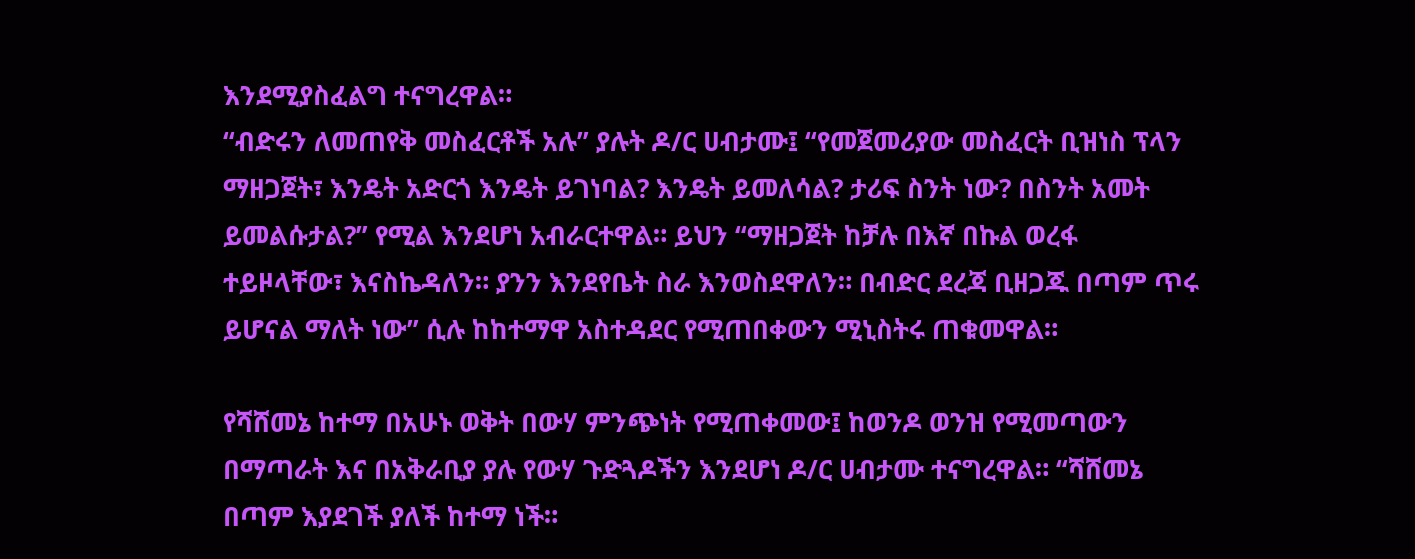እንደሚያስፈልግ ተናግረዋል።
“ብድሩን ለመጠየቅ መስፈርቶች አሉ” ያሉት ዶ/ር ሀብታሙ፤ “የመጀመሪያው መስፈርት ቢዝነስ ፕላን ማዘጋጀት፣ እንዴት አድርጎ እንዴት ይገነባል? እንዴት ይመለሳል? ታሪፍ ስንት ነው? በስንት አመት ይመልሱታል?” የሚል እንደሆነ አብራርተዋል። ይህን “ማዘጋጀት ከቻሉ በእኛ በኩል ወረፋ ተይዞላቸው፣ እናስኬዳለን። ያንን እንደየቤት ስራ እንወስደዋለን። በብድር ደረጃ ቢዘጋጁ በጣም ጥሩ ይሆናል ማለት ነው” ሲሉ ከከተማዋ አስተዳደር የሚጠበቀውን ሚኒስትሩ ጠቁመዋል።

የሻሸመኔ ከተማ በአሁኑ ወቅት በውሃ ምንጭነት የሚጠቀመው፤ ከወንዶ ወንዝ የሚመጣውን በማጣራት እና በአቅራቢያ ያሉ የውሃ ጉድጓዶችን እንደሆነ ዶ/ር ሀብታሙ ተናግረዋል። “ሻሸመኔ በጣም እያደገች ያለች ከተማ ነች።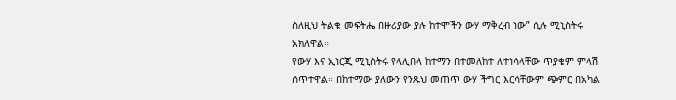ስለዚህ ትልቁ መፍትሔ በዙሪያው ያሉ ከተሞችን ውሃ ማቅረብ ነው” ሲሉ ሚኒስትሩ አክለዋል።
የውሃ እና ኢነርጂ ሚኒስትሩ የላሊበላ ከተማን በተመለከተ ለተነሳላቸው ጥያቄም ምላሽ ሰጥተዋል። በከተማው ያለውን የንጹህ መጠጥ ውሃ ችግር እርሳቸውም ጭምር በአካል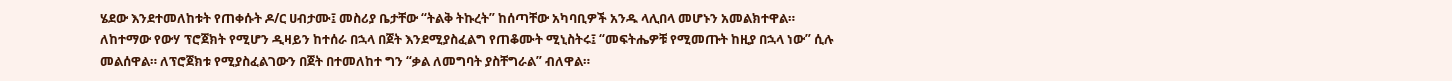ሄደው እንደተመለከቱት የጠቀሱት ዶ/ር ሀብታሙ፤ መስሪያ ቤታቸው “ትልቅ ትኩረት” ከሰጣቸው አካባቢዎች አንዱ ላሊበላ መሆኑን አመልክተዋል።
ለከተማው የውሃ ፕሮጀክት የሚሆን ዲዛይን ከተሰራ በኋላ በጀት እንደሚያስፈልግ የጠቆሙት ሚኒስትሩ፤ “መፍትሔዎቹ የሚመጡት ከዚያ በኋላ ነው” ሲሉ መልሰዋል። ለፕሮጀክቱ የሚያስፈልገውን በጀት በተመለከተ ግን “ቃል ለመግባት ያስቸግራል” ብለዋል።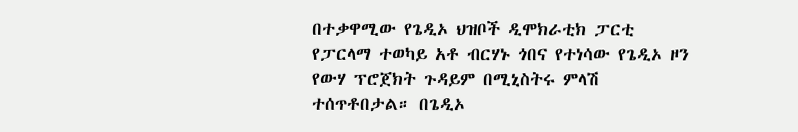በተቃዋሚው የጌዲኦ ህዝቦች ዲሞክራቲክ ፓርቲ የፓርላማ ተወካይ አቶ ብርሃኑ ጎበና የተነሳው የጌዲኦ ዞን የውሃ ፕሮጀክት ጉዳይም በሚኒስትሩ ምላሽ ተሰጥቶበታል። በጌዲኦ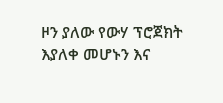ዞን ያለው የውሃ ፕሮጀክት እያለቀ መሆኑን እና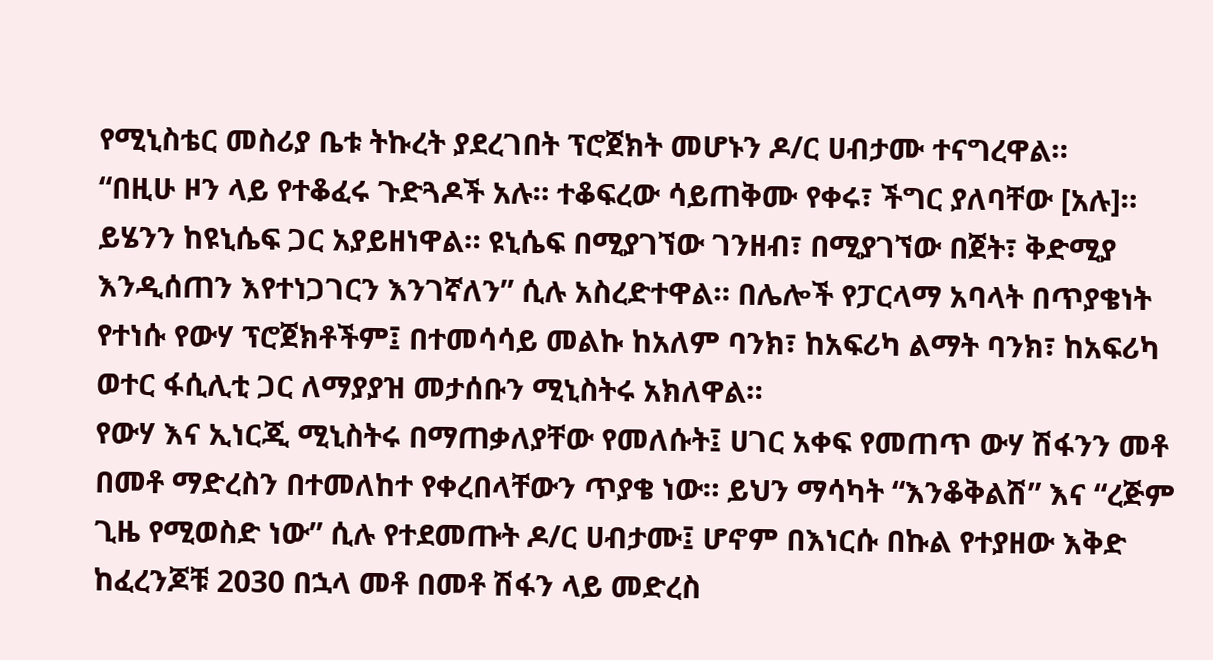የሚኒስቴር መስሪያ ቤቱ ትኩረት ያደረገበት ፕሮጀክት መሆኑን ዶ/ር ሀብታሙ ተናግረዋል።
“በዚሁ ዞን ላይ የተቆፈሩ ጉድጓዶች አሉ። ተቆፍረው ሳይጠቅሙ የቀሩ፣ ችግር ያለባቸው [አሉ]። ይሄንን ከዩኒሴፍ ጋር አያይዘነዋል። ዩኒሴፍ በሚያገኘው ገንዘብ፣ በሚያገኘው በጀት፣ ቅድሚያ እንዲሰጠን እየተነጋገርን እንገኛለን” ሲሉ አስረድተዋል። በሌሎች የፓርላማ አባላት በጥያቄነት የተነሱ የውሃ ፕሮጀክቶችም፤ በተመሳሳይ መልኩ ከአለም ባንክ፣ ከአፍሪካ ልማት ባንክ፣ ከአፍሪካ ወተር ፋሲሊቲ ጋር ለማያያዝ መታሰቡን ሚኒስትሩ አክለዋል።
የውሃ እና ኢነርጂ ሚኒስትሩ በማጠቃለያቸው የመለሱት፤ ሀገር አቀፍ የመጠጥ ውሃ ሽፋንን መቶ በመቶ ማድረስን በተመለከተ የቀረበላቸውን ጥያቄ ነው። ይህን ማሳካት “እንቆቅልሽ” እና “ረጅም ጊዜ የሚወስድ ነው” ሲሉ የተደመጡት ዶ/ር ሀብታሙ፤ ሆኖም በእነርሱ በኩል የተያዘው እቅድ ከፈረንጆቹ 2030 በኋላ መቶ በመቶ ሽፋን ላይ መድረስ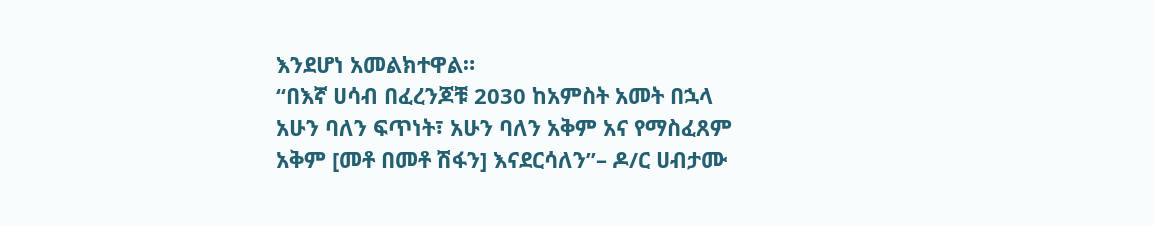እንደሆነ አመልክተዋል።
“በእኛ ሀሳብ በፈረንጆቹ 2030 ከአምስት አመት በኋላ አሁን ባለን ፍጥነት፣ አሁን ባለን አቅም አና የማስፈጸም አቅም [መቶ በመቶ ሽፋን] እናደርሳለን”– ዶ/ር ሀብታሙ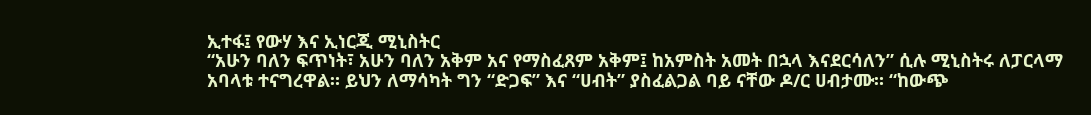ኢተፋ፤ የውሃ እና ኢነርጂ ሚኒስትር
“አሁን ባለን ፍጥነት፣ አሁን ባለን አቅም አና የማስፈጸም አቅም፤ ከአምስት አመት በኋላ እናደርሳለን” ሲሉ ሚኒስትሩ ለፓርላማ አባላቱ ተናግረዋል። ይህን ለማሳካት ግን “ድጋፍ” እና “ሀብት” ያስፈልጋል ባይ ናቸው ዶ/ር ሀብታሙ። “ከውጭ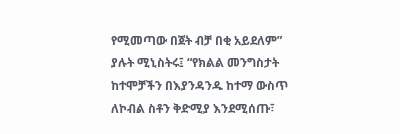የሚመጣው በጀት ብቻ በቂ አይደለም” ያሉት ሚኒስትሩ፤ “የክልል መንግስታት ከተሞቻችን በእያንዳንዱ ከተማ ውስጥ ለኮብል ስቶን ቅድሚያ እንደሚሰጡ፣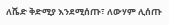ለሼድ ቅድሚያ እንደሚሰጡ፣ ለውሃም ሊሰጡ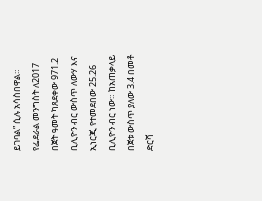ይገባል” ሲሉ አሳስበዋል።
የፌደራል መንግስት ለ2017 በጀት ዓመት ካጸደቀው 971.2 ቢሊዮን ብር ውስጥ ለውሃ እና ኢነርጂ የተመደበው 25.26 ቢሊዮን ብር ነው። ከአጠቃላይ በጀቱ ውስጥ ያለው 3.4 በመቶ ድርሻ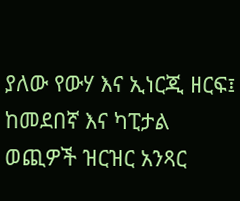ያለው የውሃ እና ኢነርጂ ዘርፍ፤ ከመደበኛ እና ካፒታል ወጪዎች ዝርዝር አንጻር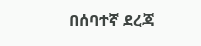በሰባተኛ ደረጃ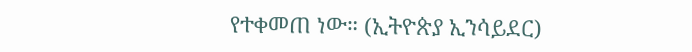የተቀመጠ ነው። (ኢትዮጵያ ኢንሳይደር)